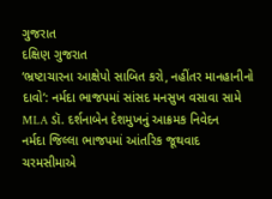ગુજરાત
દક્ષિણ ગુજરાત
‘ભ્રષ્ટાચારના આક્ષેપો સાબિત કરો, નહીંતર માનહાનીનો દાવો’: નર્મદા ભાજપમાં સાંસદ મનસુખ વસાવા સામે MLA ડૉ. દર્શનાબેન દેશમુખનું આક્રમક નિવેદન
નર્મદા જિલ્લા ભાજપમાં આંતરિક જૂથવાદ ચરમસીમાએ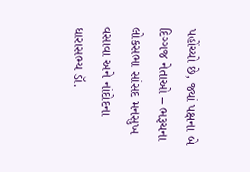પહોંચ્યો છે, જ્યાં પક્ષના બે દિગ્ગજ નેતાઓ – ભરૂચના લોકસભા સાંસદ મનસુખ વસાવા અને નાંદોદના ધારાસભ્ય ડૉ.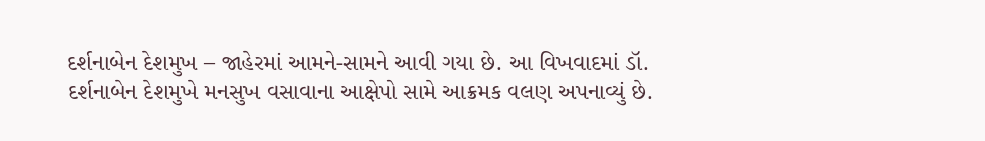દર્શનાબેન દેશમુખ – જાહેરમાં આમને-સામને આવી ગયા છે. આ વિખવાદમાં ડૉ. દર્શનાબેન દેશમુખે મનસુખ વસાવાના આક્ષેપો સામે આક્રમક વલણ અપનાવ્યું છે.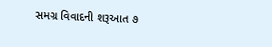સમગ્ર વિવાદની શરૂઆત ૭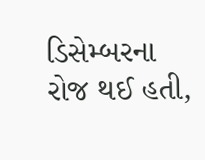ડિસેમ્બરના રોજ થઈ હતી,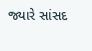જ્યારે સાંસદ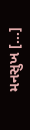મનસુખ […]